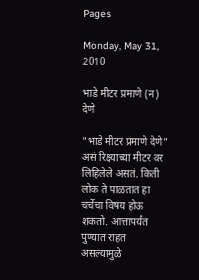Pages

Monday, May 31, 2010

भाडे मीटर प्रमाणे (न) देणे

"भाडे मीटर प्रमाणे देणे" असं रिक्ष्याच्या मीटर वर लिहिलेले असतं. किती लोक ते पाळतात हा चर्चेचा विषय होऊ शकतो. आत्तापर्यंत पुण्यात राहत असल्यामुळे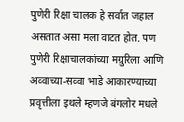पुणेरी रिक्षा चालक हे सर्वात जहाल असतात असा मला वाटत होत. पण पुणेरी रिक्षाचालकांच्या मग्रुरिला आणि अव्वाच्या-सव्वा भाडे आकारण्याच्या प्रवृत्तीला इथले म्हणजे बंगलोर मधले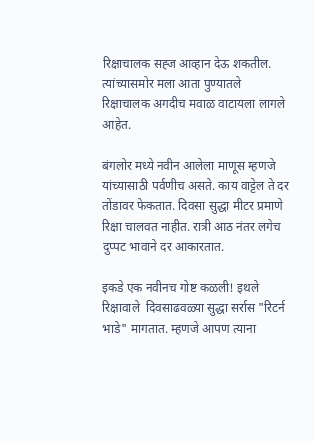रिक्षाचालक सह्ज आव्हान देऊ शकतील. त्यांच्यासमोर मला आता पुण्यातले रिक्षाचालक अगदीच मवाळ वाटायला लागले आहेत.

बंगलोर मध्ये नवीन आलेला माणूस म्हणजे यांच्यासाठी पर्वणीच असते. काय वाट्टेल ते दर तोंडावर फेकतात. दिवसा सुद्धा मीटर प्रमाणे रिक्षा चालवत नाहीत. रात्री आठ नंतर लगेच दुप्पट भावाने दर आकारतात.

इकडे एक नवीनच गोष्ट कळली! इथले रिक्षावाले  दिवसाढवळ्या सुद्धा सर्रास "रिटर्न भाडे" मागतात. म्हणजे आपण त्याना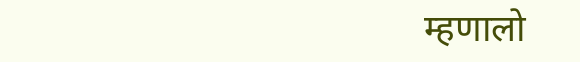म्हणालो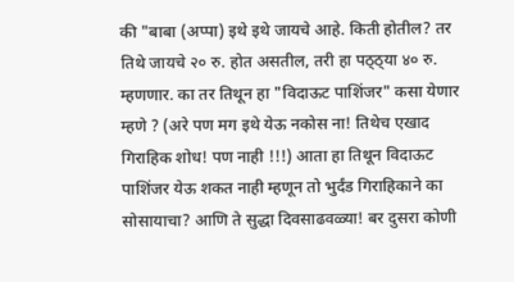की "बाबा (अप्पा) इथे इथे जायचे आहे. किती होतील? तर तिथे जायचे २० रु. होत असतील, तरी हा पठ्ठ्या ४० रु. म्हणणार. का तर तिथून हा "विदाऊट पाशिंजर" कसा येणार म्हणे ? (अरे पण मग इथे येऊ नकोस ना! तिथेच एखाद गिराहिक शोध! पण नाही !!!) आता हा तिथून विदाऊट पाशिंजर येऊ शकत नाही म्हणून तो भुर्दंड गिराहिकाने का सोसायाचा? आणि ते सुद्धा दिवसाढवळ्या! बर दुसरा कोणी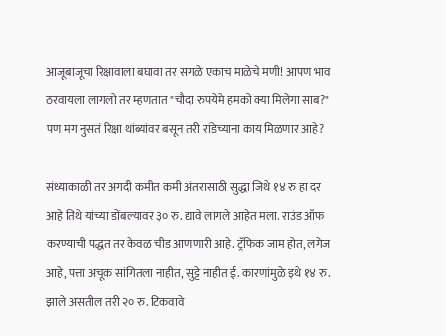आजूबाजूचा रिक्षावाला बघावा तर सगळे एकाच माळेचे मणी! आपण भाव ठरवायला लागलो तर म्हणतात "चौदा रुपयेमे हमको क्या मिलेगा साब?" पण मग नुसतं रिक्षा थांब्यांवर बसून तरी रांडेच्याना काय मिळणार आहे?

संध्याकाळी तर अगदी कमीत कमी अंतरासाठी सुद्धा जिथे १४ रु हा दर आहे तिथे यांच्या डोंबल्यावर ३० रु. द्यावे लागले आहेत मला. राउंड ऑफ करण्याची पद्धत तर केवळ चीड आणणारी आहे. ट्रॅफिक जाम होत, लगेज आहे, पत्ता अचूक सांगितला नाहीत, सुट्टे नाहीत ई. कारणांमुळे इथे १४ रु. झाले असतील तरी २० रु. टिकवावे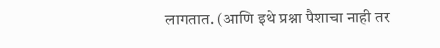लागतात. (आणि इथे प्रश्ना पैशाचा नाही तर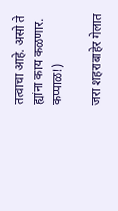तत्वाचा आहे. असो ते ह्यांना काय कळणार. कप्पाळ!)

जरा शहराबाहेर गेलात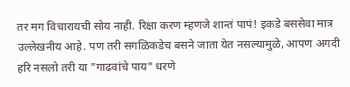तर मग विचारायची सोय नाही. रिक्षा करण म्हणजे शान्तं पापं! इकडे बससेवा मात्र उल्लेखनीय आहे. पण तरी सगळिकडेच बसने जाता येत नसल्यामुळे, आपण अगदी हरि नसलो तरी या "गाढवांचे पाय" धरणे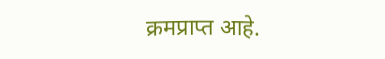क्रमप्राप्त आहे.